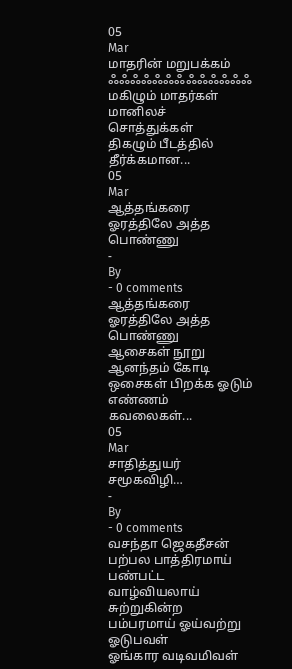05
Mar
மாதரின் மறுபக்கம்
ஃஃஃஃஃஃஃஃஃஃஃஃஃ
மகிழும் மாதர்கள் மானிலச் சொத்துக்கள்
திகழும் பீடத்தில் தீர்க்கமான...
05
Mar
ஆத்தங்கரை ஓரத்திலே அத்த பொண்ணு
-
By
- 0 comments
ஆத்தங்கரை ஓரத்திலே அத்த பொண்ணு
ஆசைகள் நூறு ஆனந்தம் கோடி
ஒசைகள் பிறக்க ஓடும் எண்ணம்
கவலைகள்...
05
Mar
சாதித்துயர் சமூகவிழி…
-
By
- 0 comments
வசந்தா ஜெகதீசன்
பற்பல பாத்திரமாய் பண்பட்ட வாழ்வியலாய்
சுற்றுகின்ற பம்பரமாய் ஓய்வற்று ஓடுபவள்
ஓங்கார வடிவமிவள்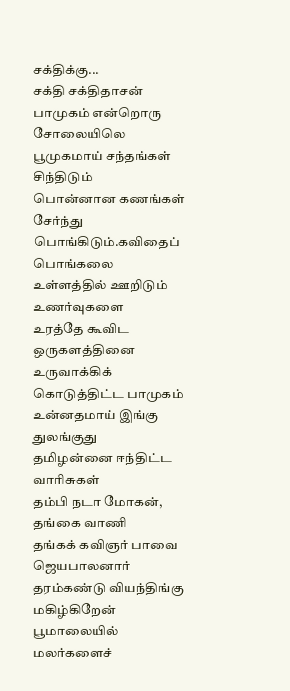சக்திக்கு...
சக்தி சக்திதாசன்
பாமுகம் என்றொரு சோலையிலெ
பூமுகமாய் சந்தங்கள் சிந்திடும்
பொன்னான கணங்கள் சேர்ந்து
பொங்கிடும்.கவிதைப் பொங்கலை
உள்ளத்தில் ஊறிடும் உணர்வுகளை
உரத்தே கூவிட ஒருகளத்தினை
உருவாக்கிக் கொடுத்திட்ட பாமுகம்
உன்னதமாய் இங்கு துலங்குது
தமிழன்னை ஈந்திட்ட வாரிசுகள்
தம்பி நடா மோகன், தங்கை வாணி
தங்கக் கவிஞர் பாவை ஜெயபாலனார்
தரம்கண்டு வியந்திங்கு மகிழ்கிறேன்
பூமாலையில் மலர்களைச்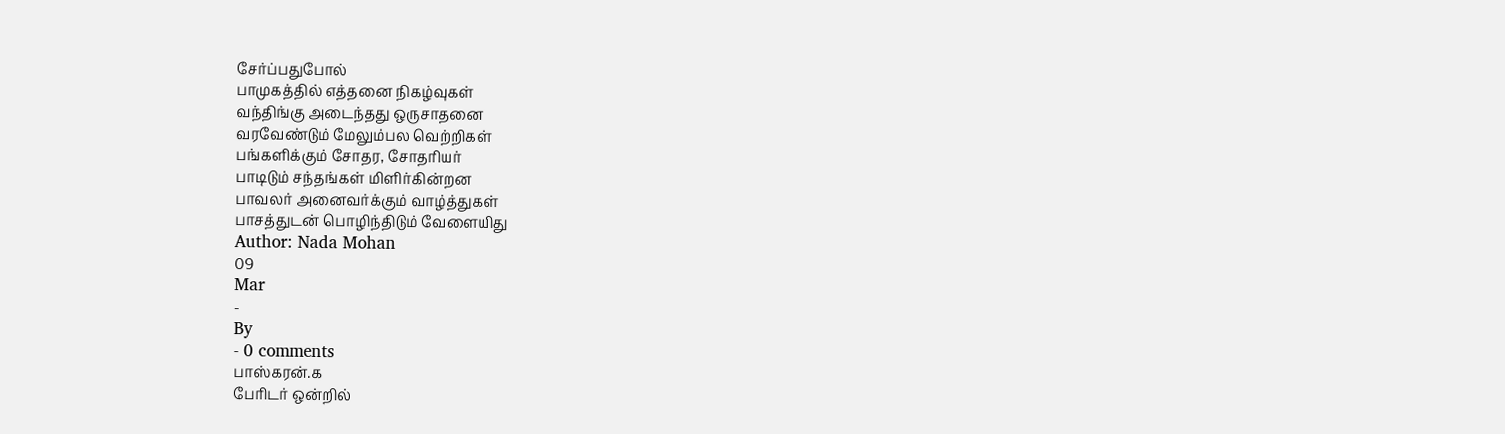சேர்ப்பதுபோல்
பாமுகத்தில் எத்தனை நிகழ்வுகள்
வந்திங்கு அடைந்தது ஒருசாதனை
வரவேண்டும் மேலும்பல வெற்றிகள்
பங்களிக்கும் சோதர, சோதரியர்
பாடிடும் சந்தங்கள் மிளிர்கின்றன
பாவலர் அனைவர்க்கும் வாழ்த்துகள்
பாசத்துடன் பொழிந்திடும் வேளையிது
Author: Nada Mohan
09
Mar
-
By
- 0 comments
பாஸ்கரன்.க
பேரிடர் ஒன்றில்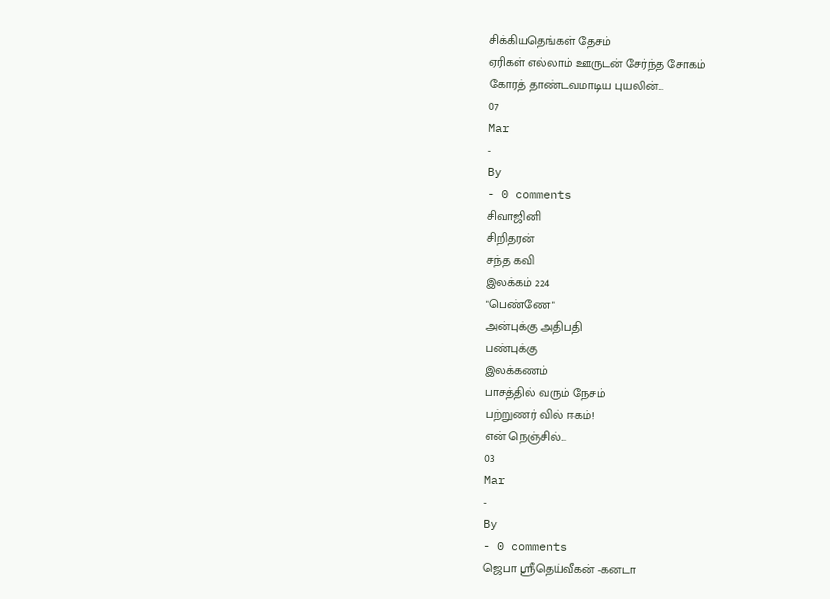சிக்கியதெங்கள் தேசம்
ஏரிகள் எல்லாம் ஊருடன் சேர்ந்த சோகம்
கோரத் தாண்டவமாடிய புயலின்...
07
Mar
-
By
- 0 comments
சிவாஜினி
சிறிதரன்
சந்த கவி
இலக்கம் 224
"பெண்ணே"
அன்புக்கு அதிபதி
பண்புக்கு
இலக்கணம்
பாசத்தில் வரும் நேசம்
பற்றுணர் வில் ஈகம்!
என் நெஞ்சில்...
03
Mar
-
By
- 0 comments
ஜெபா ஸ்ரீதெய்வீகன் -கனடா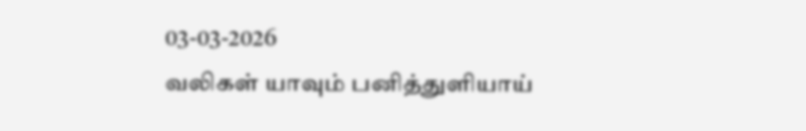03-03-2026
வலிகள் யாவும் பனித்துளியாய்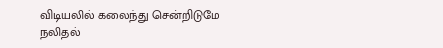விடியலில் கலைந்து சென்றிடுமே
நலிதல்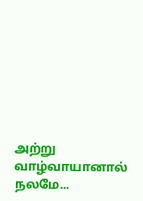அற்று வாழ்வாயானால்
நலமே...